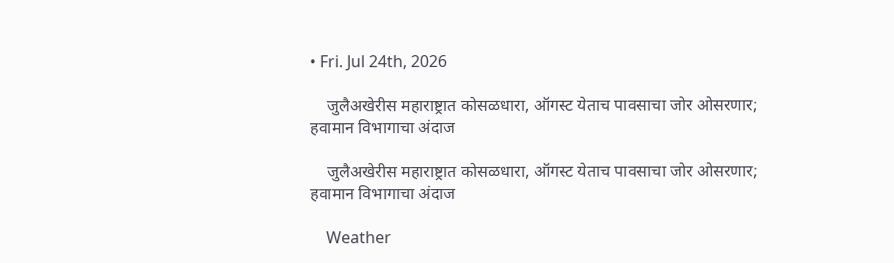• Fri. Jul 24th, 2026

    जुलैअखेरीस महाराष्ट्रात कोसळधारा, ऑगस्ट येताच पावसाचा जोर ओसरणार; हवामान विभागाचा अंदाज

    जुलैअखेरीस महाराष्ट्रात कोसळधारा, ऑगस्ट येताच पावसाचा जोर ओसरणार; हवामान विभागाचा अंदाज

    Weather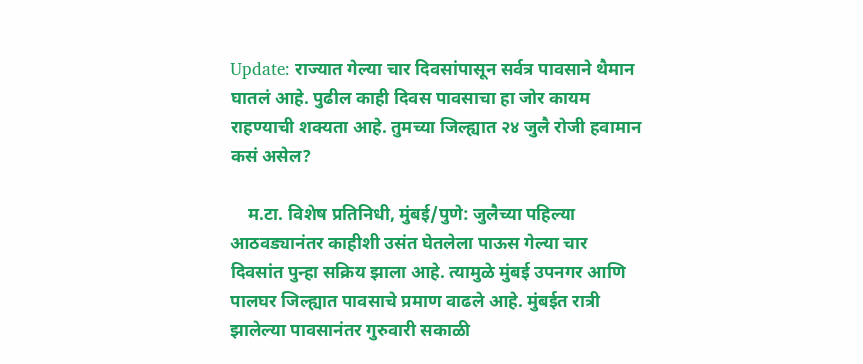Update: राज्यात गेल्या चार दिवसांपासून सर्वत्र पावसाने थैमान घातलं आहे. पुढील काही दिवस पावसाचा हा जोर कायम राहण्याची शक्यता आहे. तुमच्या जिल्ह्यात २४ जुलै रोजी हवामान कसं असेल?

    म.टा. विशेष प्रतिनिधी, मुंबई/पुणे: जुलैच्या पहिल्या आठवड्यानंतर काहीशी उसंत घेतलेला पाऊस गेल्या चार दिवसांत पुन्हा सक्रिय झाला आहे. त्यामुळे मुंबई उपनगर आणि पालघर जिल्ह्यात पावसाचे प्रमाण वाढले आहे. मुंबईत रात्री झालेल्या पावसानंतर गुरुवारी सकाळी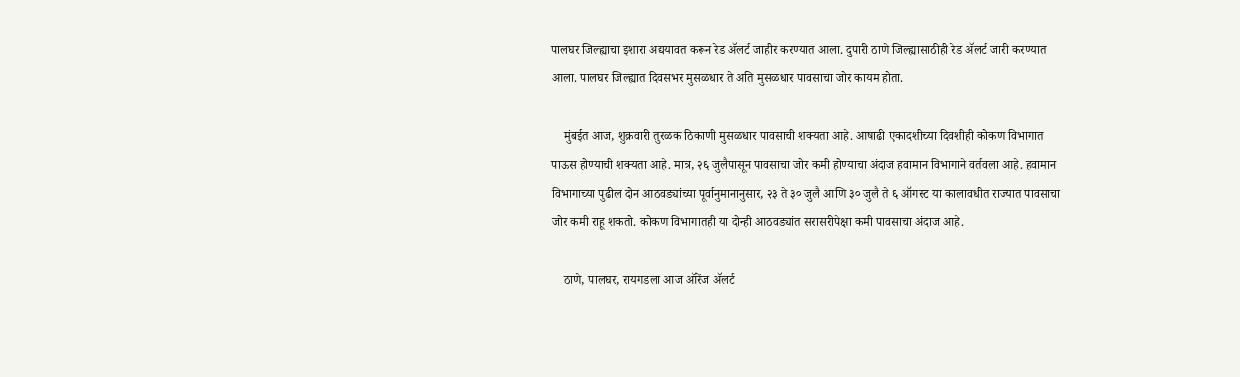पालघर जिल्ह्याचा इशारा अद्ययावत करून रेड ॲलर्ट जाहीर करण्यात आला. दुपारी ठाणे जिल्ह्यासाठीही रेड ॲलर्ट जारी करण्यात आला. पालघर जिल्ह्यात दिवसभर मुसळधार ते अति मुसळधार पावसाचा जोर कायम होता.

    मुंबईत आज, शुक्रवारी तुरळक ठिकाणी मुसळधार पावसाची शक्यता आहे. आषाढी एकादशीच्या दिवशीही कोकण विभागात पाऊस होण्याची शक्यता आहे. मात्र, २६ जुलैपासून पावसाचा जोर कमी होण्याचा अंदाज हवामान विभागाने वर्तवला आहे. हवामान विभागाच्या पुढील दोन आठवड्यांच्या पूर्वानुमानानुसार, २३ ते ३० जुलै आणि ३० जुलै ते ६ ऑगस्ट या कालावधीत राज्यात पावसाचा जोर कमी राहू शकतो. कोकण विभागातही या दोन्ही आठवड्यांत सरासरीपेक्षा कमी पावसाचा अंदाज आहे.

    ठाणे, पालघर, रायगडला आज ऑरेंज ॲलर्ट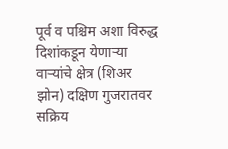पूर्व व पश्चिम अशा विरुद्ध दिशांकडून येणाऱ्या वाऱ्यांचे क्षेत्र (शिअर झोन) दक्षिण गुजरातवर सक्रिय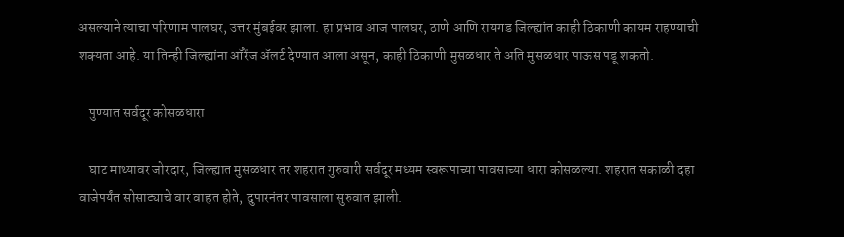असल्याने त्याचा परिणाम पालघर, उत्तर मुंबईवर झाला. हा प्रभाव आज पालघर, ठाणे आणि रायगड जिल्ह्यांत काही ठिकाणी कायम राहण्याची शक्यता आहे. या तिन्ही जिल्ह्यांना ऑरेंज ॲलर्ट देण्यात आला असून, काही ठिकाणी मुसळधार ते अति मुसळधार पाऊस पडू शकतो.

    पुण्यात सर्वदूर कोसळधारा

    घाट माथ्यावर जोरदार, जिल्ह्यात मुसळधार तर शहरात गुरुवारी सर्वदूर मध्यम स्वरूपाच्या पावसाच्या धारा कोसळल्या. शहरात सकाळी दहा वाजेपर्यंत सोसाट्याचे वार वाहत होते, दुपारनंतर पावसाला सुरुवात झाली.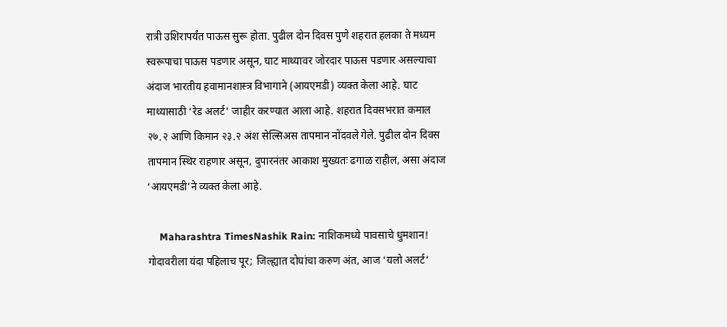रात्री उशिरापर्यंत पाऊस सुरू होता. पुढील दोन दिवस पुणे शहरात हलका ते मध्यम स्वरूपाचा पाऊस पडणार असून, घाट माथ्यावर जोरदार पाऊस पडणार असल्याचा अंदाज भारतीय हवामानशास्त्र विभागाने (आयएमडी) व्यक्त केला आहे. घाट माथ्यासाठी ‘रेड अलर्ट’ जाहीर करण्यात आला आहे. शहरात दिवसभरात कमाल २७.२ आणि किमान २३.२ अंश सेल्सिअस तापमान नोंदवले गेले. पुढील दोन दिवस तापमान स्थिर राहणार असून, दुपारनंतर आकाश मुख्यतः ढगाळ राहील, असा अंदाज ‘आयएमडी’ने व्यक्त केला आहे.

    Maharashtra TimesNashik Rain: नाशिकमध्ये पावसाचे धुमशान! गोदावरीला यंदा पहिलाच पूर; जिल्ह्यात दोघांचा करुण अंत, आज ‘यलो अलर्ट’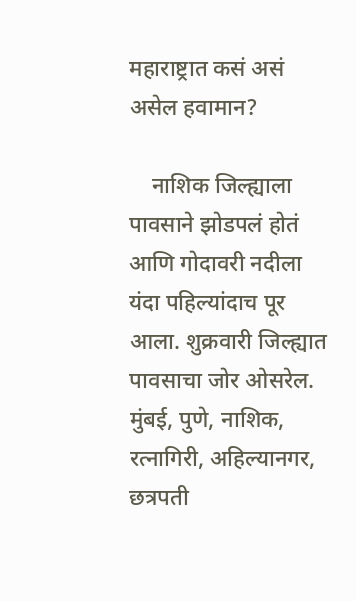महाराष्ट्रात कसं असं असेल हवामान?

    नाशिक जिल्ह्याला पावसाने झोडपलं होतं आणि गोदावरी नदीला यंदा पहिल्यांदाच पूर आला. शुक्रवारी जिल्ह्यात पावसाचा जोर ओसरेल. मुंबई, पुणे, नाशिक, रत्नागिरी, अहिल्यानगर, छत्रपती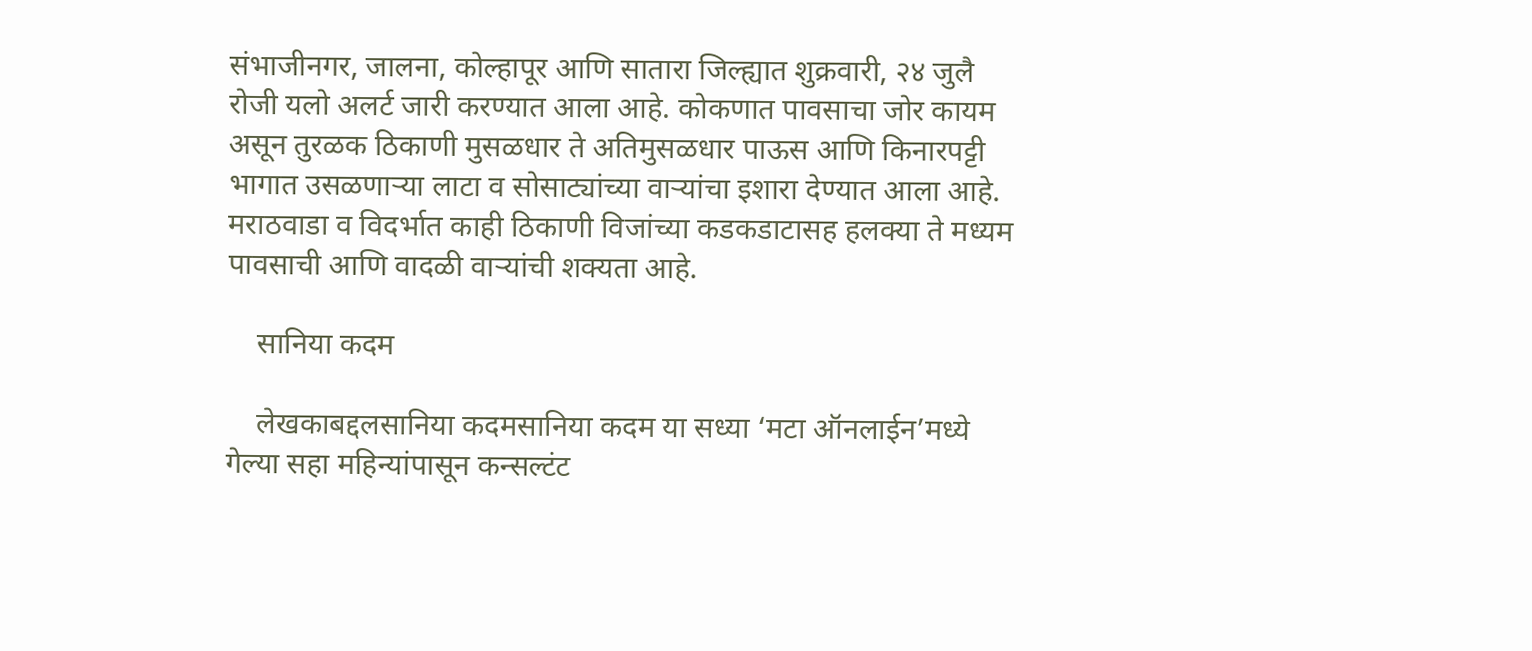संभाजीनगर, जालना, कोल्हापूर आणि सातारा जिल्ह्यात शुक्रवारी, २४ जुलै रोजी यलो अलर्ट जारी करण्यात आला आहे. कोकणात पावसाचा जोर कायम असून तुरळक ठिकाणी मुसळधार ते अतिमुसळधार पाऊस आणि किनारपट्टी भागात उसळणाऱ्या लाटा व सोसाट्यांच्या वाऱ्यांचा इशारा देण्यात आला आहे. मराठवाडा व विदर्भात काही ठिकाणी विजांच्या कडकडाटासह हलक्या ते मध्यम पावसाची आणि वादळी वाऱ्यांची शक्यता आहे.

    सानिया कदम

    लेखकाबद्दलसानिया कदमसानिया कदम या सध्या ‘मटा ऑनलाईन’मध्ये गेल्या सहा महिन्यांपासून कन्सल्टंट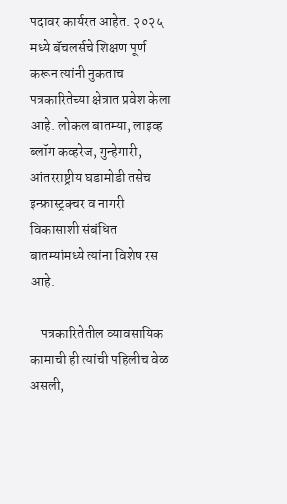पदावर कार्यरत आहेत. २०२५ मध्ये बॅचलर्सचे शिक्षण पूर्ण करून त्यांनी नुकताच पत्रकारितेच्या क्षेत्रात प्रवेश केला आहे. लोकल बातम्या, लाइव्ह ब्लॉग कव्हरेज, गुन्हेगारी, आंतरराष्ट्रीय घडामोडी तसेच इन्फ्रास्ट्रक्चर व नागरी विकासाशी संबंधित बातम्यांमध्ये त्यांना विशेष रस आहे.

    पत्रकारितेतील व्यावसायिक कामाची ही त्यांची पहिलीच वेळ असली,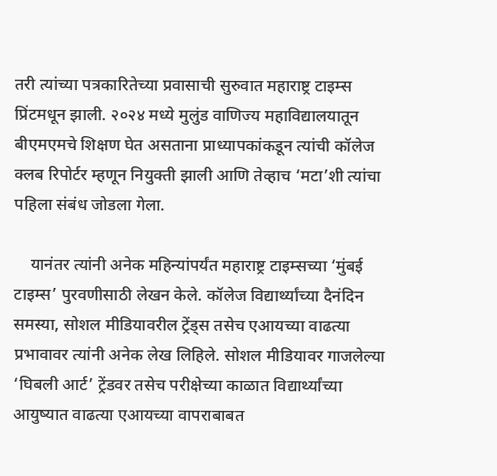तरी त्यांच्या पत्रकारितेच्या प्रवासाची सुरुवात महाराष्ट्र टाइम्स प्रिंटमधून झाली. २०२४ मध्ये मुलुंड वाणिज्य महाविद्यालयातून बीएमएमचे शिक्षण घेत असताना प्राध्यापकांकडून त्यांची कॉलेज क्लब रिपोर्टर म्हणून नियुक्ती झाली आणि तेव्हाच ‘मटा’शी त्यांचा पहिला संबंध जोडला गेला.

    यानंतर त्यांनी अनेक महिन्यांपर्यंत महाराष्ट्र टाइम्सच्या ‘मुंबई टाइम्स’ पुरवणीसाठी लेखन केले. कॉलेज विद्यार्थ्यांच्या दैनंदिन समस्या, सोशल मीडियावरील ट्रेंड्स तसेच एआयच्या वाढत्या प्रभावावर त्यांनी अनेक लेख लिहिले. सोशल मीडियावर गाजलेल्या ‘घिबली आर्ट’ ट्रेंडवर तसेच परीक्षेच्या काळात विद्यार्थ्यांच्या आयुष्यात वाढत्या एआयच्या वापराबाबत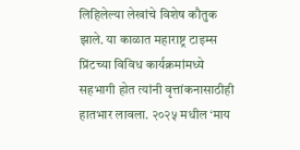लिहिलेल्या लेखांचे विशेष कौतुक झाले. या काळात महाराष्ट्र टाइम्स प्रिंटच्या विविध कार्यक्रमांमध्ये सहभागी होत त्यांनी वृत्तांकनासाठीही हातभार लावला. २०२५ मधील ‘माय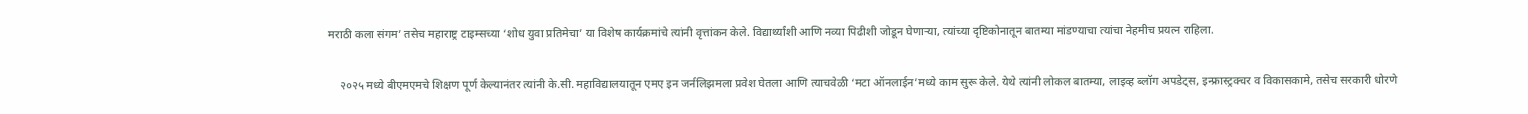मराठी कला संगम’ तसेच महाराष्ट्र टाइम्सच्या ‘शोध युवा प्रतिमेचा’ या विशेष कार्यक्रमांचे त्यांनी वृत्तांकन केले. विद्यार्थ्यांशी आणि नव्या पिढीशी जोडून घेणाऱ्या, त्यांच्या दृष्टिकोनातून बातम्या मांडण्याचा त्यांचा नेहमीच प्रयत्न राहिला.

    २०२५ मध्ये बीएमएमचे शिक्षण पूर्ण केल्यानंतर त्यांनी के.सी. महाविद्यालयातून एमए इन जर्नलिझमला प्रवेश घेतला आणि त्याचवेळी ‘मटा ऑनलाईन’मध्ये काम सुरू केले. येथे त्यांनी लोकल बातम्या, लाइव्ह ब्लॉग अपडेट्स, इन्फ्रास्ट्रक्चर व विकासकामे, तसेच सरकारी धोरणे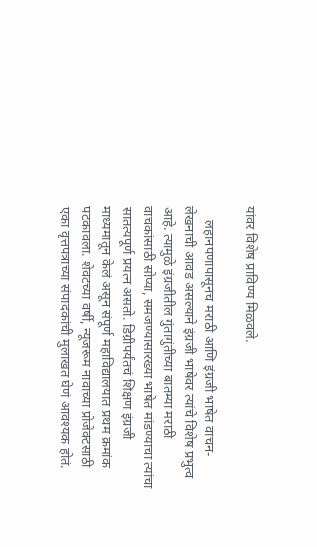यांवर विशेष प्राविण्य मिळवले.

    लहानपणापासूनच मराठी आणि इंग्रजी भाषेत वाचन-लेखनाची आवड असल्याने इंग्रजी भाषेवर त्यांचे विशेष प्रभुत्व आहे. त्यामुळे इंग्रजीतील गुंतागुंतीच्या बातम्या मराठी वाचकांसाठी सोप्या, समजण्यासारख्या भाषेत मांडण्याचा त्यांचा सातत्यपूर्ण प्रयत्न असतो. डिग्रीपर्यंतचं शिक्षण इंग्रजी माध्यमातून केलं असून संपूर्ण महाविद्यालयात प्रथम क्रमांक पटकावला. शेवटच्या वर्षी, न्यूजरूम नावाच्या प्रोजेक्टसाठी एका वृत्तपत्राच्या संपादकांची मुलाखत घेणं आवश्यक होतं.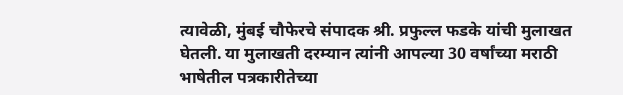त्यावेळी, मुंबई चौफेरचे संपादक श्री. प्रफुल्ल फडके यांची मुलाखत घेतली. या मुलाखती दरम्यान त्यांनी आपल्या 30 वर्षांच्या मराठी भाषेतील पत्रकारीतेच्या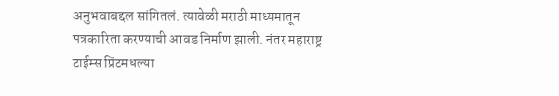अनुभवाबद्दल सांगितलं. त्यावेळी मराठी माध्यमातून पत्रकारिता करण्याची आवड निर्माण झाली. नंतर महाराष्ट्र टाईम्स प्रिंटमधल्या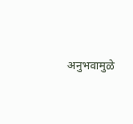अनुभवामुळे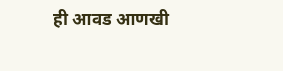ही आवड आणखी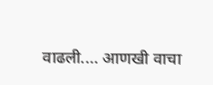वाढली.… आणखी वाचा